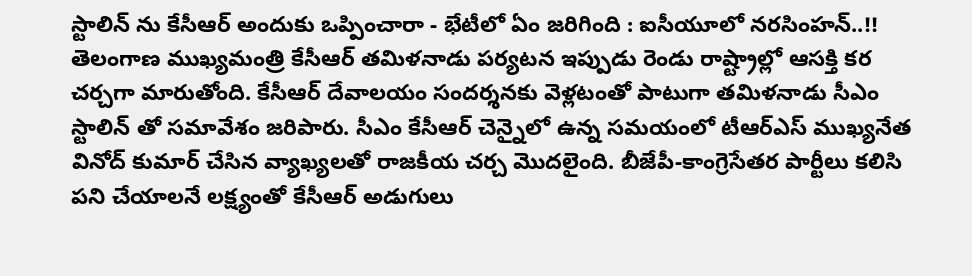స్టాలిన్ ను కేసీఆర్ అందుకు ఒప్పించారా - భేటీలో ఏం జరిగింది : ఐసీయూలో నరసింహన్..!!
తెలంగాణ ముఖ్యమంత్రి కేసీఆర్ తమిళనాడు పర్యటన ఇప్పుడు రెండు రాష్ట్రాల్లో ఆసక్తి కర చర్చగా మారుతోంది. కేసీఆర్ దేవాలయం సందర్శనకు వెళ్లటంతో పాటుగా తమిళనాడు సీఎం స్టాలిన్ తో సమావేశం జరిపారు. సీఎం కేసీఆర్ చెన్నైలో ఉన్న సమయంలో టీఆర్ఎస్ ముఖ్యనేత వినోద్ కుమార్ చేసిన వ్యాఖ్యలతో రాజకీయ చర్చ మొదలైంది. బీజేపీ-కాంగ్రెసేతర పార్టీలు కలిసి పని చేయాలనే లక్ష్యంతో కేసీఆర్ అడుగులు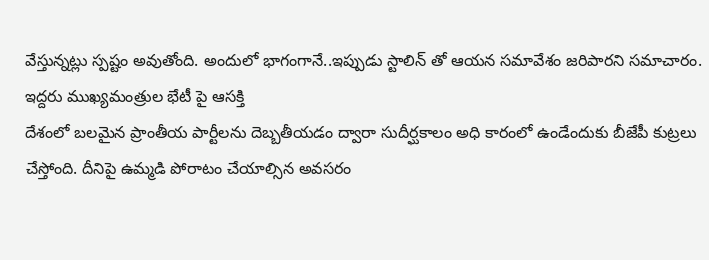వేస్తున్నట్లు స్పష్టం అవుతోంది. అందులో భాగంగానే..ఇప్పుడు స్టాలిన్ తో ఆయన సమావేశం జరిపారని సమాచారం.
ఇద్దరు ముఖ్యమంత్రుల భేటీ పై ఆసక్తి
దేశంలో బలమైన ప్రాంతీయ పార్టీలను దెబ్బతీయడం ద్వారా సుదీర్ఘకాలం అధి కారంలో ఉండేందుకు బీజేపీ కుట్రలు చేస్తోంది. దీనిపై ఉమ్మడి పోరాటం చేయాల్సిన అవసరం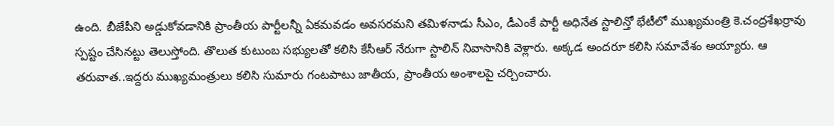ఉంది. బీజేపీని అడ్డుకోవడానికి ప్రాంతీయ పార్టీలన్నీ ఏకమవడం అవసరమని తమిళనాడు సీఎం, డీఎంకే పార్టీ అధినేత స్టాలిన్తో భేటీలో ముఖ్యమంత్రి కె.చంద్రశేఖర్రావు స్పష్టం చేసినట్టు తెలుస్తోంది. తొలుత కుటుంబ సభ్యులతో కలిసి కేసీఆర్ నేరుగా స్టాలిన్ నివాసానికి వెళ్లారు. అక్కడ అందరూ కలిసి సమావేశం అయ్యారు. ఆ తరువాత..ఇద్దరు ముఖ్యమంత్రులు కలిసి సుమారు గంటపాటు జాతీయ, ప్రాంతీయ అంశాలపై చర్చించారు.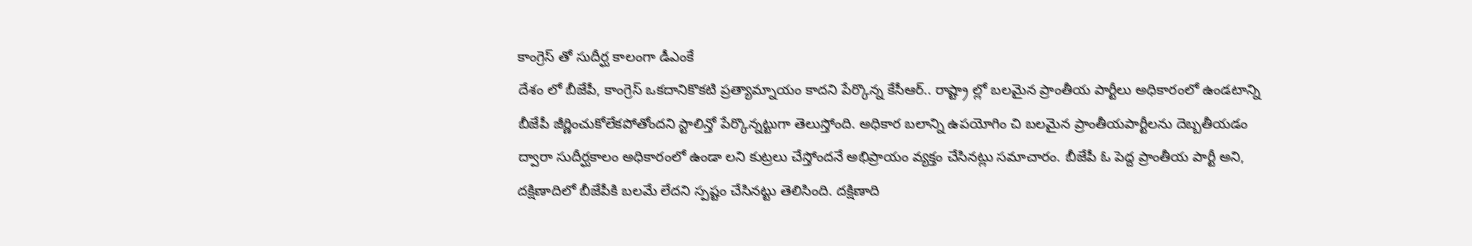కాంగ్రెస్ తో సుదీర్ఘ కాలంగా డీఎంకే
దేశం లో బీజేపీ, కాంగ్రెస్ ఒకదానికొకటి ప్రత్యామ్నాయం కాదని పేర్కొన్న కేసీఆర్.. రాష్ట్రా ల్లో బలమైన ప్రాంతీయ పార్టీలు అధికారంలో ఉండటాన్ని బీజేపీ జీర్ణించుకోలేకపోతోందని స్టాలిన్తో పేర్కొన్నట్టుగా తెలుస్తోంది. అధికార బలాన్ని ఉపయోగిం చి బలమైన ప్రాంతీయపార్టీలను దెబ్బతీయడం ద్వారా సుదీర్ఘకాలం అధికారంలో ఉండా లని కుట్రలు చేస్తోందనే అభిప్రాయం వ్యక్తం చేసినట్లు సమాచారం. బీజేపీ ఓ పెద్ద ప్రాంతీయ పార్టీ అని, దక్షిణాదిలో బీజేపీకి బలమే లేదని స్పష్టం చేసినట్టు తెలిసింది. దక్షిణాది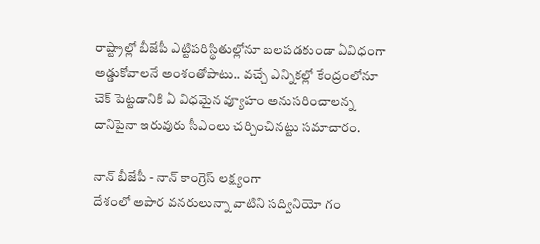రాష్ట్రాల్లో బీజేపీ ఎట్టిపరిస్థితుల్లోనూ బలపడకుండా ఏవిధంగా అడ్డుకోవాలనే అంశంతోపాటు.. వచ్చే ఎన్నికల్లో కేంద్రంలోనూ చెక్ పెట్టడానికి ఏ విధమైన వ్యూహం అనుసరించాలన్న దానిపైనా ఇరువురు సీఎంలు చర్చించినట్టు సమాచారం.

నాన్ బీజేపీ - నాన్ కాంగ్రెస్ లక్ష్యంగా
దేశంలో అపార వనరులున్నా వాటిని సద్వినియో గం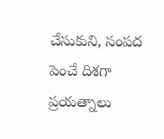చేసుకుని, సంపద పెంచే దిశగా ప్రయత్నాలు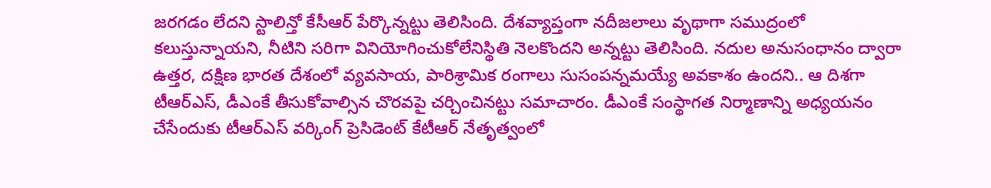జరగడం లేదని స్టాలిన్తో కేసీఆర్ పేర్కొన్నట్టు తెలిసింది. దేశవ్యాప్తంగా నదీజలాలు వృథాగా సముద్రంలో కలుస్తున్నాయని, నీటిని సరిగా వినియోగించుకోలేనిస్థితి నెలకొందని అన్నట్టు తెలిసింది. నదుల అనుసంధానం ద్వారా ఉత్తర, దక్షిణ భారత దేశంలో వ్యవసాయ, పారిశ్రామిక రంగాలు సుసంపన్నమయ్యే అవకాశం ఉందని.. ఆ దిశగా టీఆర్ఎస్, డీఎంకే తీసుకోవాల్సిన చొరవపై చర్చించినట్టు సమాచారం. డీఎంకే సంస్థాగత నిర్మాణాన్ని అధ్యయనం చేసేందుకు టీఆర్ఎస్ వర్కింగ్ ప్రెసిడెంట్ కేటీఆర్ నేతృత్వంలో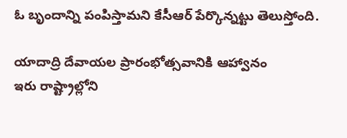ఓ బృందాన్ని పంపిస్తామని కేసీఆర్ పేర్కొన్నట్టు తెలుస్తోంది.

యాదాద్రి దేవాయల ప్రారంభోత్సవానికి ఆహ్వానం
ఇరు రాష్ట్రాల్లోని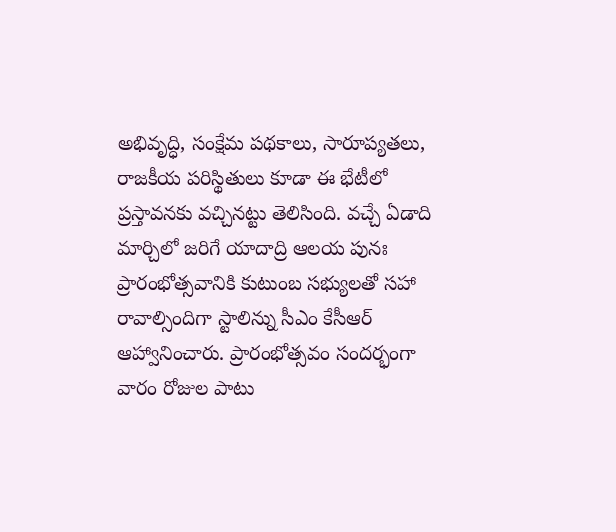అభివృద్ధి, సంక్షేమ పథకాలు, సారూప్యతలు, రాజకీయ పరిస్థితులు కూడా ఈ భేటీలో ప్రస్తావనకు వచ్చినట్టు తెలిసింది. వచ్చే ఏడాది మార్చిలో జరిగే యాదాద్రి ఆలయ పునః ప్రారంభోత్సవానికి కుటుంబ సభ్యులతో సహా రావాల్సిందిగా స్టాలిన్ను సీఎం కేసీఆర్ ఆహ్వానించారు. ప్రారంభోత్సవం సందర్భంగా వారం రోజుల పాటు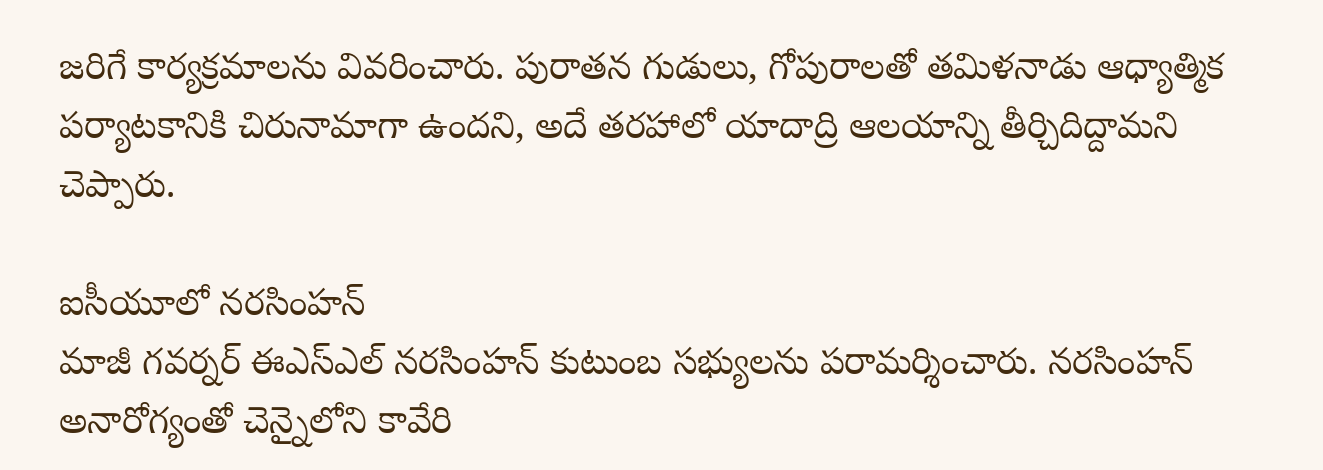జరిగే కార్యక్రమాలను వివరించారు. పురాతన గుడులు, గోపురాలతో తమిళనాడు ఆధ్యాత్మిక పర్యాటకానికి చిరునామాగా ఉందని, అదే తరహాలో యాదాద్రి ఆలయాన్ని తీర్చిదిద్దామని చెప్పారు.

ఐసీయూలో నరసింహన్
మాజీ గవర్నర్ ఈఎస్ఎల్ నరసింహన్ కుటుంబ సభ్యులను పరామర్శించారు. నరసింహన్ అనారోగ్యంతో చెన్నైలోని కావేరి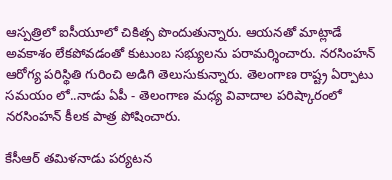ఆస్పత్రిలో ఐసీయూలో చికిత్స పొందుతున్నారు. ఆయనతో మాట్లాడే అవకాశం లేకపోవడంతో కుటుంబ సభ్యులను పరామర్శించారు. నరసింహన్ ఆరోగ్య పరిస్థితి గురించి అడిగి తెలుసుకున్నారు. తెలంగాణ రాష్ట్ర ఏర్పాటు సమయం లో..నాడు ఏపీ - తెలంగాణ మధ్య వివాదాల పరిష్కారంలో నరసింహన్ కీలక పాత్ర పోషించారు.

కేసీఆర్ తమిళనాడు పర్యటన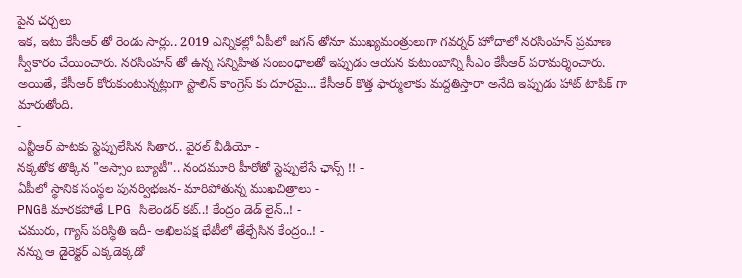పైన చర్చలు
ఇక, ఇటు కేసీఆర్ తో రెండు సార్లు.. 2019 ఎన్నికల్లో ఏపీలో జగన్ తోనూ ముఖ్యమంత్రులుగా గవర్నర్ హోదాలో నరసింహన్ ప్రమాణ స్వీకారం చేయించారు. నరసింహన్ తో ఉన్న సన్నిహిత సంబంధాలతో ఇప్పుడు ఆయన కుటుంబాన్ని సీఎం కేసీఆర్ పరామర్శించారు. అయితే, కేసీఆర్ కోరుకుంటున్నట్లుగా స్టాలిన్ కాంగ్రెస్ కు దూరమై... కేసీఆర్ కొత్త ఫార్ములాకు మద్దతిస్తారా అనేది ఇప్పుడు హాట్ టాపిక్ గా మారుతోంది.
-
ఎన్టీఆర్ పాటకు స్టెప్పులేసిన సితార.. వైరల్ వీడియో -
నక్కతోక తొక్కిన "అస్సాం బ్యూటీ".. నందమూరి హీరోతో స్టెప్పులేసే ఛాన్స్ !! -
ఏపీలో స్థానిక సంస్థల పునర్విభజన- మారిపోతున్న ముఖచిత్రాలు -
PNGకి మారకపోతే LPG సిలెండర్ కట్..! కేంద్రం డెడ్ లైన్..! -
చమురు, గ్యాస్ పరిస్ధితి ఇదీ- అఖిలపక్ష భేటీలో తేల్చేసిన కేంద్రం..! -
నన్ను ఆ డైరెక్టర్ ఎక్కడెక్కడో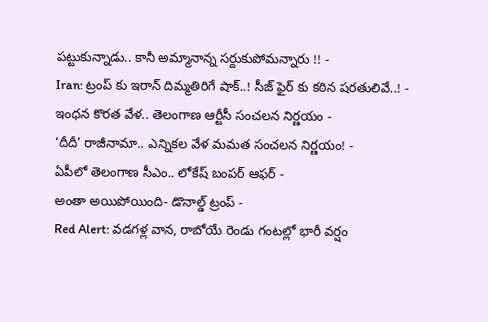పట్టుకున్నాడు.. కానీ అమ్మానాన్న సర్దుకుపోమన్నారు !! -
Iran: ట్రంప్ కు ఇరాన్ దిమ్మతిరిగే షాక్..! సీజ్ ఫైర్ కు కఠిన షరతులివే..! -
ఇంధన కొరత వేళ.. తెలంగాణ ఆర్టీసీ సంచలన నిర్ణయం -
‘దీదీ’ రాజీనామా.. ఎన్నికల వేళ మమత సంచలన నిర్ణయం! -
ఏపీలో తెలంగాణ సీఎం.. లోకేష్ బంపర్ ఆఫర్ -
అంతా అయిపోయింది- డొనాల్డ్ ట్రంప్ -
Red Alert: వడగళ్ల వాన, రాబోయే రెండు గంటల్లో భారీ వర్షం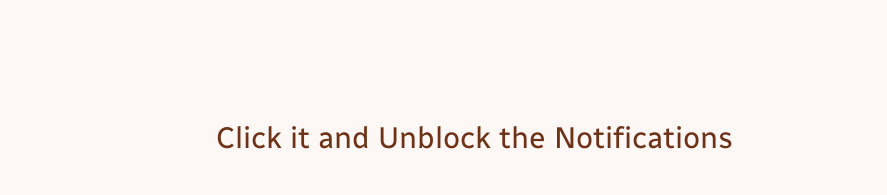Click it and Unblock the Notifications